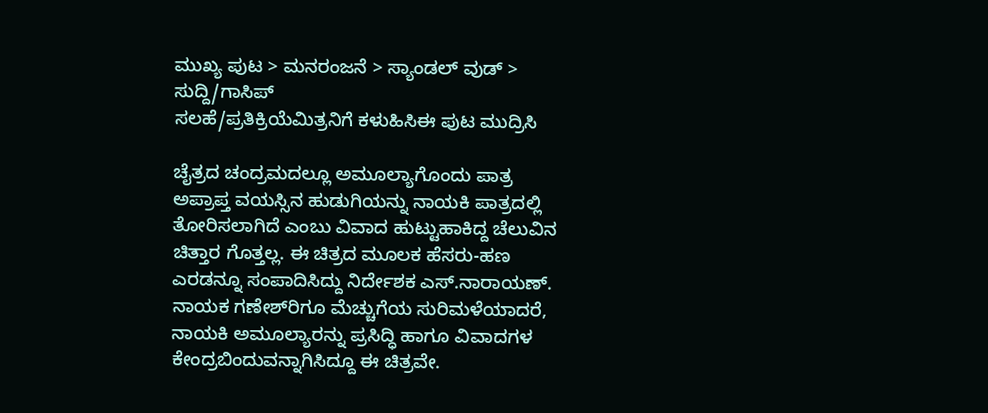ಮುಖ್ಯ ಪುಟ > ಮನರಂಜನೆ > ಸ್ಯಾಂಡಲ್ ವುಡ್ > ಸುದ್ದಿ/ಗಾಸಿಪ್
ಸಲಹೆ/ಪ್ರತಿಕ್ರಿಯೆಮಿತ್ರನಿಗೆ ಕಳುಹಿಸಿಈ ಪುಟ ಮುದ್ರಿಸಿ

ಚೈತ್ರದ ಚಂದ್ರಮದಲ್ಲೂ ಅಮೂಲ್ಯಾಗೊಂದು ಪಾತ್ರ
ಅಪ್ರಾಪ್ತ ವಯಸ್ಸಿನ ಹುಡುಗಿಯನ್ನು ನಾಯಕಿ ಪಾತ್ರದಲ್ಲಿ ತೋರಿಸಲಾಗಿದೆ ಎಂಬು ವಿವಾದ ಹುಟ್ಟುಹಾಕಿದ್ದ ಚೆಲುವಿನ ಚಿತ್ತಾರ ಗೊತ್ತಲ್ಲ. ಈ ಚಿತ್ರದ ಮೂಲಕ ಹೆಸರು-ಹಣ ಎರಡನ್ನೂ ಸಂಪಾದಿಸಿದ್ದು ನಿರ್ದೇಶಕ ಎಸ್.ನಾರಾಯಣ್. ನಾಯಕ ಗಣೇಶ್‌ರಿಗೂ ಮೆಚ್ಚುಗೆಯ ಸುರಿಮಳೆಯಾದರೆ, ನಾಯಕಿ ಅಮೂಲ್ಯಾರನ್ನು ಪ್ರಸಿದ್ಧಿ ಹಾಗೂ ವಿವಾದಗಳ ಕೇಂದ್ರಬಿಂದುವನ್ನಾಗಿಸಿದ್ದೂ ಈ ಚಿತ್ರವೇ.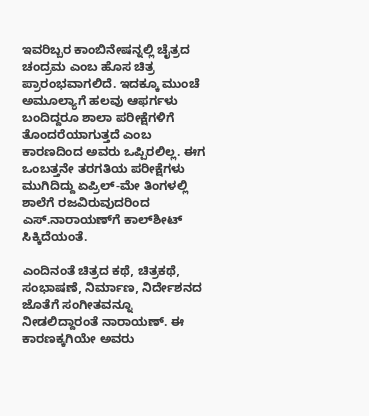ಇವರಿಬ್ಬರ ಕಾಂಬಿನೇಷನ್ನಲ್ಲಿ ಚೈತ್ರದ ಚಂದ್ರಮ ಎಂಬ ಹೊಸ ಚಿತ್ರ ಪ್ರಾರಂಭವಾಗಲಿದೆ. ಇದಕ್ಕೂ ಮುಂಚೆ ಅಮೂಲ್ಯಾಗೆ ಹಲವು ಆಫರ್ಗಳು ಬಂದಿದ್ದರೂ ಶಾಲಾ ಪರೀಕ್ಷೆಗಳಿಗೆ ತೊಂದರೆಯಾಗುತ್ತದೆ ಎಂಬ ಕಾರಣದಿಂದ ಅವರು ಒಪ್ಪಿರಲಿಲ್ಲ. ಈಗ ಒಂಬತ್ತನೇ ತರಗತಿಯ ಪರೀಕ್ಷೆಗಳು ಮುಗಿದಿದ್ದು ಏಪ್ರಿಲ್-ಮೇ ತಿಂಗಳಲ್ಲಿ ಶಾಲೆಗೆ ರಜವಿರುವುದರಿಂದ ಎಸ್.ನಾರಾಯಣ್‌ಗೆ ಕಾಲ್‌ಶೀಟ್ ಸಿಕ್ಕಿದೆಯಂತೆ.

ಎಂದಿನಂತೆ ಚಿತ್ರದ ಕಥೆ, ಚಿತ್ರಕಥೆ, ಸಂಭಾಷಣೆ, ನಿರ್ಮಾಣ, ನಿರ್ದೇಶನದ ಜೊತೆಗೆ ಸಂಗೀತವನ್ನೂ ನೀಡಲಿದ್ದಾರಂತೆ ನಾರಾಯಣ್. ಈ ಕಾರಣಕ್ಕಗಿಯೇ ಅವರು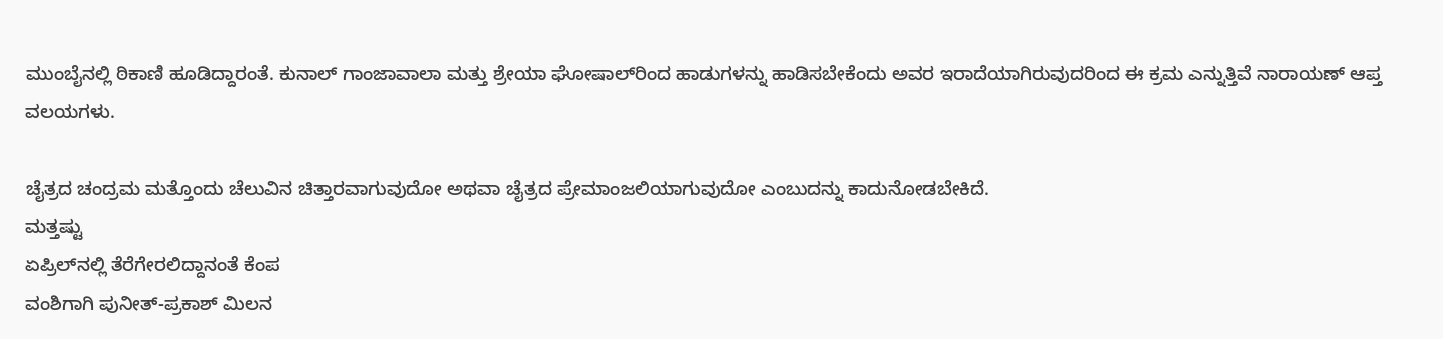ಮುಂಬೈನಲ್ಲಿ ಠಿಕಾಣಿ ಹೂಡಿದ್ದಾರಂತೆ. ಕುನಾಲ್ ಗಾಂಜಾವಾಲಾ ಮತ್ತು ಶ್ರೇಯಾ ಘೋಷಾಲ್‌ರಿಂದ ಹಾಡುಗಳನ್ನು ಹಾಡಿಸಬೇಕೆಂದು ಅವರ ಇರಾದೆಯಾಗಿರುವುದರಿಂದ ಈ ಕ್ರಮ ಎನ್ನುತ್ತಿವೆ ನಾರಾಯಣ್ ಆಪ್ತ ವಲಯಗಳು.

ಚೈತ್ರದ ಚಂದ್ರಮ ಮತ್ತೊಂದು ಚೆಲುವಿನ ಚಿತ್ತಾರವಾಗುವುದೋ ಅಥವಾ ಚೈತ್ರದ ಪ್ರೇಮಾಂಜಲಿಯಾಗುವುದೋ ಎಂಬುದನ್ನು ಕಾದುನೋಡಬೇಕಿದೆ.
ಮತ್ತಷ್ಟು
ಏಪ್ರಿಲ್‌ನಲ್ಲಿ ತೆರೆಗೇರಲಿದ್ದಾನಂತೆ ಕೆಂಪ
ವಂಶಿಗಾಗಿ ಪುನೀತ್-ಪ್ರಕಾಶ್ ಮಿಲನ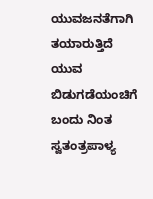ಯುವಜನತೆಗಾಗಿ ತಯಾರುತ್ತಿದೆ ಯುವ
ಬಿಡುಗಡೆಯಂಚಿಗೆ ಬಂದು ನಿಂತ ಸ್ವತಂತ್ರಪಾಳ್ಯ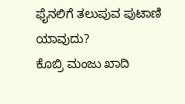ಫೈನಲಿಗೆ ತಲುಪುವ ಪುಟಾಣಿ ಯಾವುದು?
ಕೊಬ್ರಿ ಮಂಜು ಖಾದಿ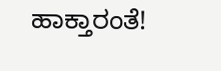ಹಾಕ್ತಾರಂತೆ!